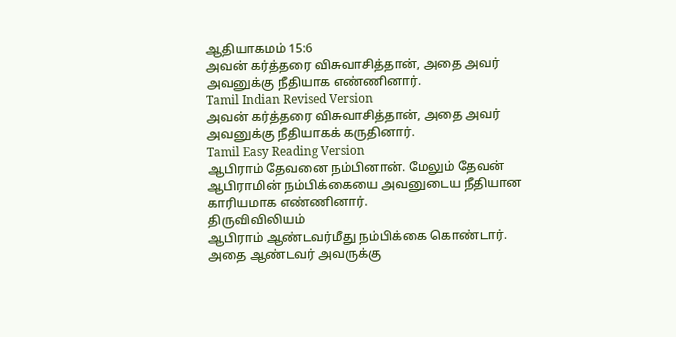ஆதியாகமம் 15:6
அவன் கர்த்தரை விசுவாசித்தான், அதை அவர் அவனுக்கு நீதியாக எண்ணினார்.
Tamil Indian Revised Version
அவன் கர்த்தரை விசுவாசித்தான், அதை அவர் அவனுக்கு நீதியாகக் கருதினார்.
Tamil Easy Reading Version
ஆபிராம் தேவனை நம்பினான். மேலும் தேவன் ஆபிராமின் நம்பிக்கையை அவனுடைய நீதியான காரியமாக எண்ணினார்.
திருவிவிலியம்
ஆபிராம் ஆண்டவர்மீது நம்பிக்கை கொண்டார். அதை ஆண்டவர் அவருக்கு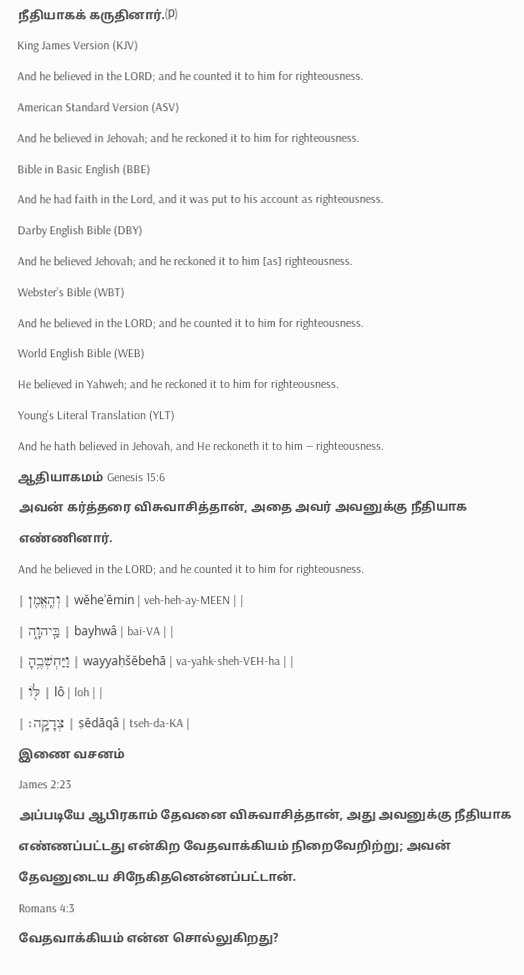நீதியாகக் கருதினார்.⒫
King James Version (KJV)
And he believed in the LORD; and he counted it to him for righteousness.
American Standard Version (ASV)
And he believed in Jehovah; and he reckoned it to him for righteousness.
Bible in Basic English (BBE)
And he had faith in the Lord, and it was put to his account as righteousness.
Darby English Bible (DBY)
And he believed Jehovah; and he reckoned it to him [as] righteousness.
Webster’s Bible (WBT)
And he believed in the LORD; and he counted it to him for righteousness.
World English Bible (WEB)
He believed in Yahweh; and he reckoned it to him for righteousness.
Young’s Literal Translation (YLT)
And he hath believed in Jehovah, and He reckoneth it to him — righteousness.
ஆதியாகமம் Genesis 15:6
அவன் கர்த்தரை விசுவாசித்தான், அதை அவர் அவனுக்கு நீதியாக எண்ணினார்.
And he believed in the LORD; and he counted it to him for righteousness.
| וְהֶֽאֱמִ֖ן | wĕheʾĕmin | veh-heh-ay-MEEN | |
| בַּֽיהוָ֑ה | bayhwâ | bai-VA | |
| וַיַּחְשְׁבֶ֥הָ | wayyaḥšĕbehā | va-yahk-sheh-VEH-ha | |
| לּ֖וֹ | lô | loh | |
| צְדָקָֽה׃ | ṣĕdāqâ | tseh-da-KA |
இணை வசனம்
James 2:23
அப்படியே ஆபிரகாம் தேவனை விசுவாசித்தான், அது அவனுக்கு நீதியாக எண்ணப்பட்டது என்கிற வேதவாக்கியம் நிறைவேறிற்று; அவன் தேவனுடைய சிநேகிதனென்னப்பட்டான்.
Romans 4:3
வேதவாக்கியம் என்ன சொல்லுகிறது?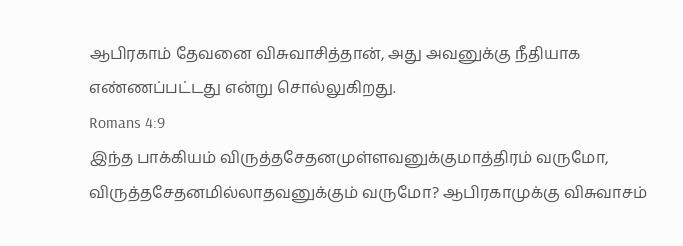ஆபிரகாம் தேவனை விசுவாசித்தான், அது அவனுக்கு நீதியாக எண்ணப்பட்டது என்று சொல்லுகிறது.
Romans 4:9
இந்த பாக்கியம் விருத்தசேதனமுள்ளவனுக்குமாத்திரம் வருமோ, விருத்தசேதனமில்லாதவனுக்கும் வருமோ? ஆபிரகாமுக்கு விசுவாசம்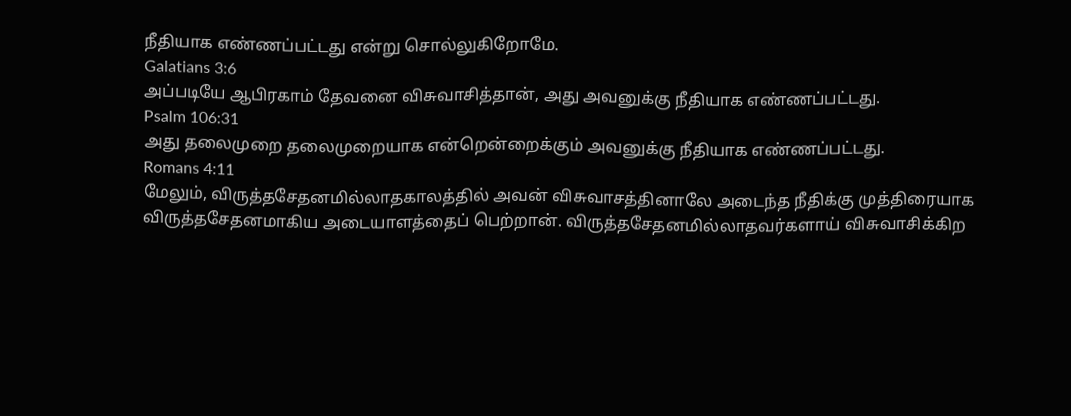நீதியாக எண்ணப்பட்டது என்று சொல்லுகிறோமே.
Galatians 3:6
அப்படியே ஆபிரகாம் தேவனை விசுவாசித்தான், அது அவனுக்கு நீதியாக எண்ணப்பட்டது.
Psalm 106:31
அது தலைமுறை தலைமுறையாக என்றென்றைக்கும் அவனுக்கு நீதியாக எண்ணப்பட்டது.
Romans 4:11
மேலும், விருத்தசேதனமில்லாதகாலத்தில் அவன் விசுவாசத்தினாலே அடைந்த நீதிக்கு முத்திரையாக விருத்தசேதனமாகிய அடையாளத்தைப் பெற்றான். விருத்தசேதனமில்லாதவர்களாய் விசுவாசிக்கிற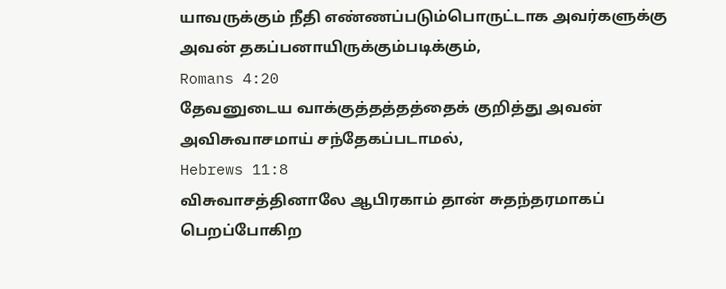யாவருக்கும் நீதி எண்ணப்படும்பொருட்டாக அவர்களுக்கு அவன் தகப்பனாயிருக்கும்படிக்கும்,
Romans 4:20
தேவனுடைய வாக்குத்தத்தத்தைக் குறித்து அவன் அவிசுவாசமாய் சந்தேகப்படாமல்,
Hebrews 11:8
விசுவாசத்தினாலே ஆபிரகாம் தான் சுதந்தரமாகப் பெறப்போகிற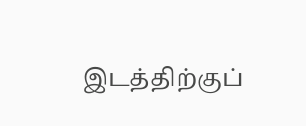இடத்திற்குப்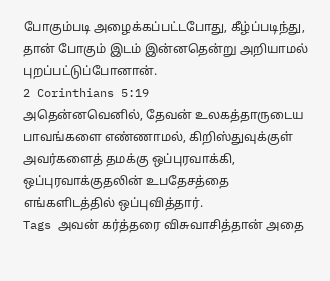போகும்படி அழைக்கப்பட்டபோது, கீழ்ப்படிந்து, தான் போகும் இடம் இன்னதென்று அறியாமல் புறப்பட்டுப்போனான்.
2 Corinthians 5:19
அதென்னவெனில், தேவன் உலகத்தாருடைய பாவங்களை எண்ணாமல், கிறிஸ்துவுக்குள் அவர்களைத் தமக்கு ஒப்புரவாக்கி, ஒப்புரவாக்குதலின் உபதேசத்தை எங்களிடத்தில் ஒப்புவித்தார்.
Tags அவன் கர்த்தரை விசுவாசித்தான் அதை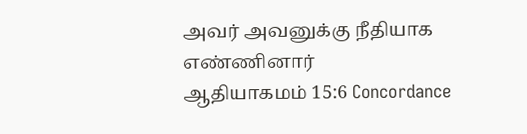அவர் அவனுக்கு நீதியாக எண்ணினார்
ஆதியாகமம் 15:6 Concordance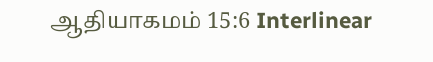ஆதியாகமம் 15:6 Interlinear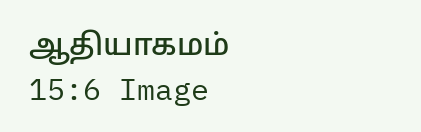ஆதியாகமம் 15:6 Image